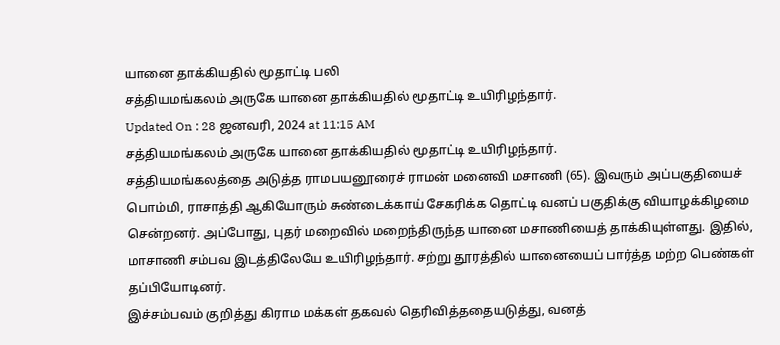யானை தாக்கியதில் மூதாட்டி பலி
சத்தியமங்கலம் அருகே யானை தாக்கியதில் மூதாட்டி உயிரிழந்தார்.
Updated On : 28 ஜனவரி, 2024 at 11:15 AM
சத்தியமங்கலம் அருகே யானை தாக்கியதில் மூதாட்டி உயிரிழந்தார்.
சத்தியமங்கலத்தை அடுத்த ராமபயனூரைச் ராமன் மனைவி மசாணி (65). இவரும் அப்பகுதியைச் பொம்மி, ராசாத்தி ஆகியோரும் சுண்டைக்காய் சேகரிக்க தொட்டி வனப் பகுதிக்கு வியாழக்கிழமை சென்றனர். அப்போது, புதர் மறைவில் மறைந்திருந்த யானை மசாணியைத் தாக்கியுள்ளது. இதில், மாசாணி சம்பவ இடத்திலேயே உயிரிழந்தார். சற்று தூரத்தில் யானையைப் பார்த்த மற்ற பெண்கள் தப்பியோடினர்.
இச்சம்பவம் குறித்து கிராம மக்கள் தகவல் தெரிவித்ததையடுத்து, வனத்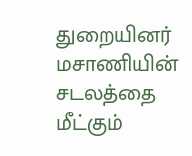துறையினர் மசாணியின் சடலத்தை மீட்கும்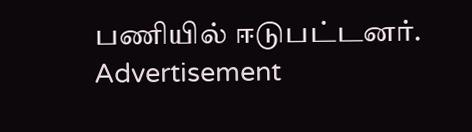பணியில் ஈடுபட்டனர்.
Advertisement